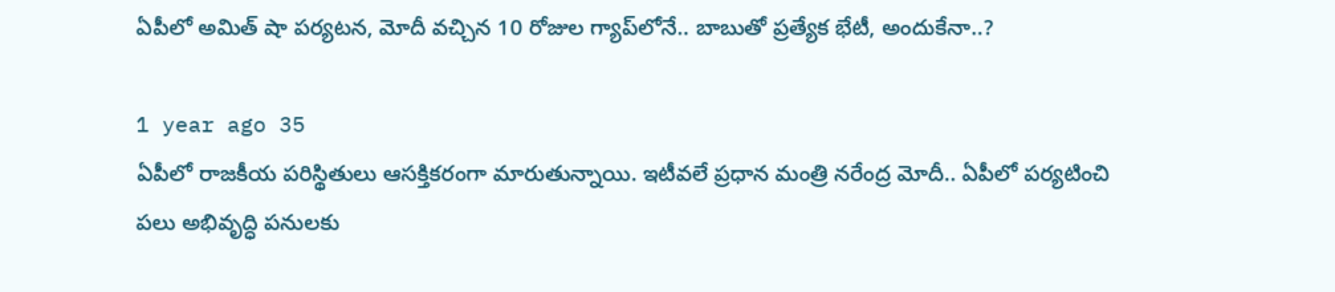ఏపీలో అమిత్ షా పర్యటన, మోదీ వచ్చిన 10 రోజుల గ్యాప్‌లోనే.. బాబుతో ప్రత్యేక భేటీ, అందుకేనా..?

1 year ago 35
ఏపీలో రాజకీయ పరిస్థితులు ఆసక్తికరంగా మారుతున్నాయి. ఇటీవలే ప్రధాన మంత్రి నరేంద్ర మోదీ.. ఏపీలో పర్యటించి పలు అభివృద్ధి పనులకు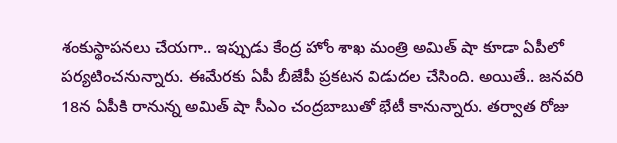శంకుస్థాపనలు చేయగా.. ఇప్పుడు కేంద్ర హోం శాఖ మంత్రి అమిత్ షా కూడా ఏపీలో పర్యటించనున్నారు. ఈమేరకు ఏపీ బీజేపీ ప్రకటన విడుదల చేసింది. అయితే.. జనవరి 18న ఏపీకి రానున్న అమిత్ షా సీఎం చంద్రబాబుతో భేటీ కానున్నారు. తర్వాత రోజు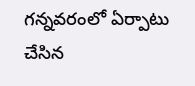గన్నవరంలో ఏర్పాటు చేసిన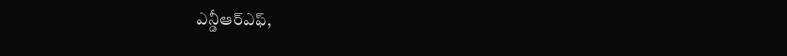ఎన్డీఆర్ఎఫ్,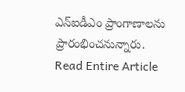ఎన్ఐడీఎం ప్రాంగాణాలను ప్రారంభించనున్నారు.
Read Entire Article